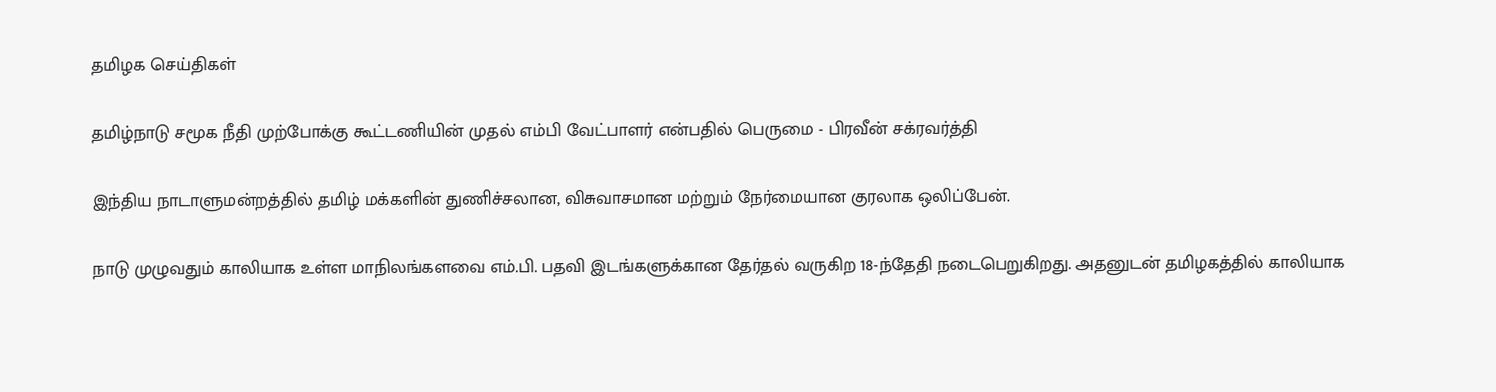தமிழக செய்திகள்

தமிழ்நாடு சமூக நீதி முற்போக்கு கூட்டணியின் முதல் எம்பி வேட்பாளர் என்பதில் பெருமை - பிரவீன் சக்ரவர்த்தி

இந்திய நாடாளுமன்றத்தில் தமிழ் மக்களின் துணிச்சலான, விசுவாசமான மற்றும் நேர்மையான குரலாக ஒலிப்பேன்.

நாடு முழுவதும் காலியாக உள்ள மாநிலங்களவை எம்.பி. பதவி இடங்களுக்கான தேர்தல் வருகிற 18-ந்தேதி நடைபெறுகிறது. அதனுடன் தமிழகத்தில் காலியாக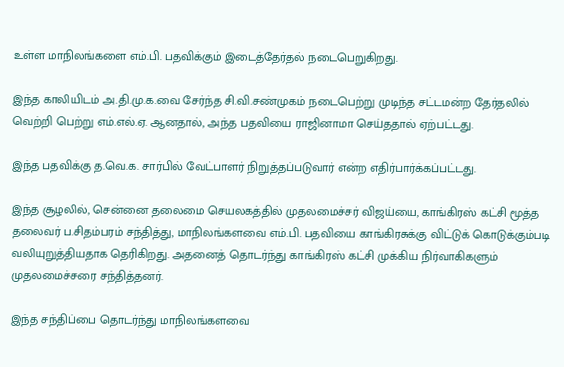உள்ள மாநிலங்களை எம்.பி. பதவிக்கும் இடைத்தேர்தல் நடைபெறுகிறது.

இந்த காலியிடம் அ.தி.மு.க.வை சேர்ந்த சி.வி.சண்முகம் நடைபெற்று முடிந்த சட்டமன்ற தேர்தலில் வெற்றி பெற்று எம்.எல்.ஏ. ஆனதால், அந்த பதவியை ராஜினாமா செய்ததால் ஏற்பட்டது.

இந்த பதவிக்கு த.வெ.க. சார்பில் வேட்பாளர் நிறுத்தப்படுவார் என்ற எதிர்பார்க்கப்பட்டது.

இந்த சூழலில், சென்னை தலைமை செயலகத்தில் முதலமைச்சர் விஜய்யை, காங்கிரஸ் கட்சி மூத்த தலைவர் ப.சிதம்பரம் சந்தித்து, மாநிலங்களவை எம்.பி. பதவியை காங்கிரசுக்கு விட்டுக் கொடுக்கும்படி வலியுறுத்தியதாக தெரிகிறது. அதனைத் தொடர்ந்து காங்கிரஸ் கட்சி முக்கிய நிர்வாகிகளும் முதலமைச்சரை சந்தித்தனர்.

இந்த சந்திப்பை தொடர்ந்து மாநிலங்களவை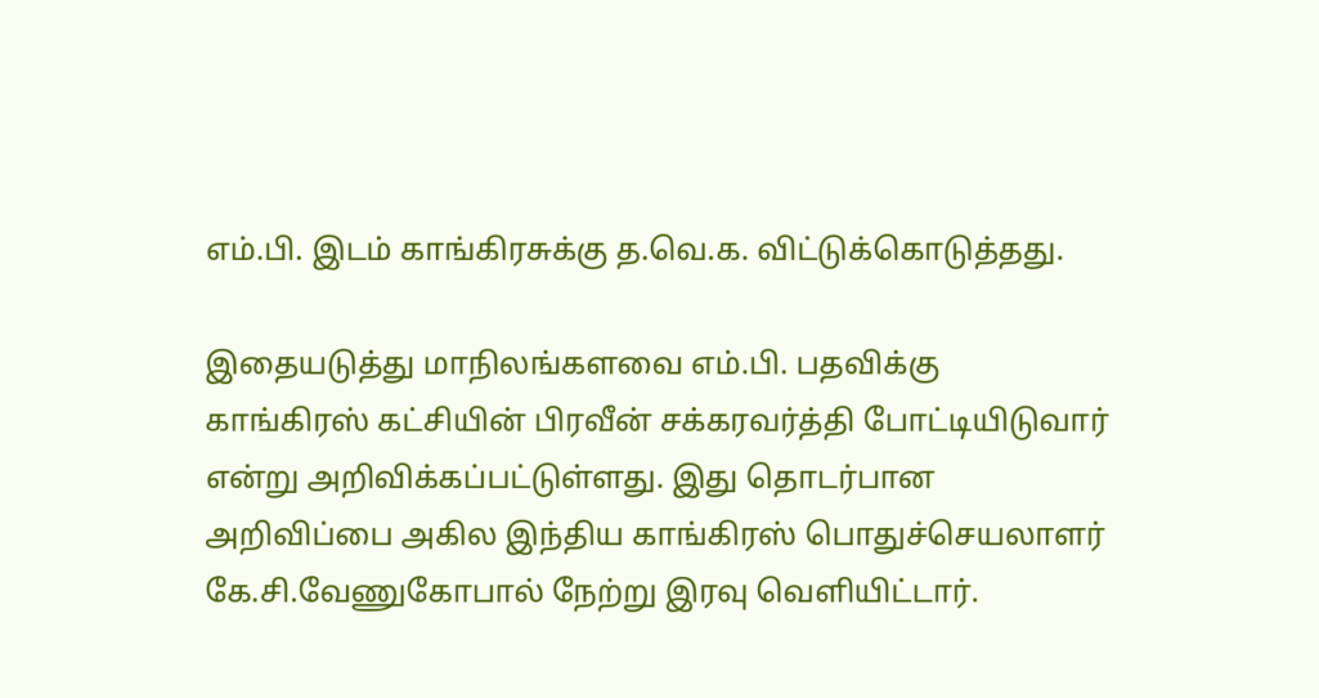எம்.பி. இடம் காங்கிரசுக்கு த.வெ.க. விட்டுக்கொடுத்தது.

இதையடுத்து மாநிலங்களவை எம்.பி. பதவிக்கு காங்கிரஸ் கட்சியின் பிரவீன் சக்கரவர்த்தி போட்டியிடுவார் என்று அறிவிக்கப்பட்டுள்ளது. இது தொடர்பான அறிவிப்பை அகில இந்திய காங்கிரஸ் பொதுச்செயலாளர் கே.சி.வேணுகோபால் நேற்று இரவு வெளியிட்டார்.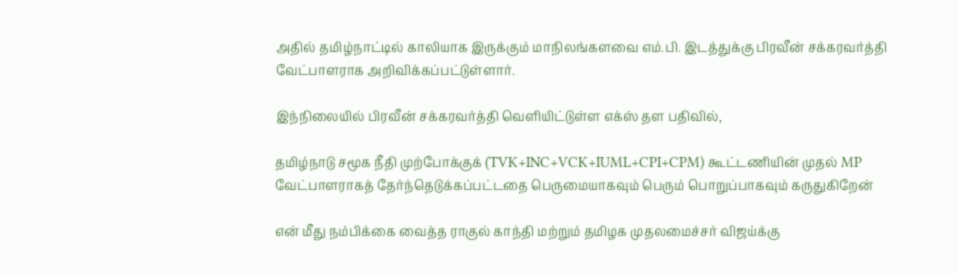அதில் தமிழ்நாட்டில் காலியாக இருக்கும் மாநிலங்களவை எம்.பி. இடத்துக்கு பிரவீன் சக்கரவர்த்தி வேட்பாளராக அறிவிக்கப்பட்டுள்ளார்.

இந்நிலையில் பிரவீன் சக்கரவர்த்தி வெளியிட்டுள்ள எக்ஸ் தள பதிவில்,

தமிழ்நாடு சமூக நீதி முற்போக்குக் (TVK+INC+VCK+IUML+CPI+CPM) கூட்டணியின் முதல் MP வேட்பாளராகத் தேர்ந்தெடுக்கப்பட்டதை பெருமையாகவும் பெரும் பொறுப்பாகவும் கருதுகிறேன்

என் மீது நம்பிக்கை வைத்த ராகுல் காந்தி மற்றும் தமிழக முதலமைச்சர் விஜய்க்கு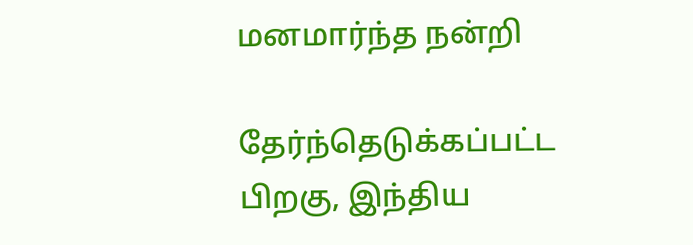மனமார்ந்த நன்றி

தேர்ந்தெடுக்கப்பட்ட பிறகு, இந்திய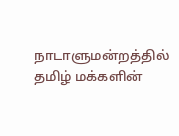நாடாளுமன்றத்தில் தமிழ் மக்களின்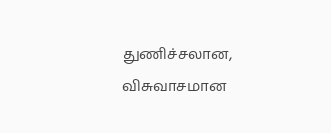துணிச்சலான, விசுவாசமான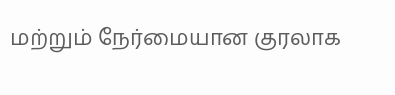மற்றும் நேர்மையான குரலாக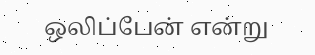ஒலிப்பேன் என்று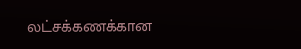லட்சக்கணக்கான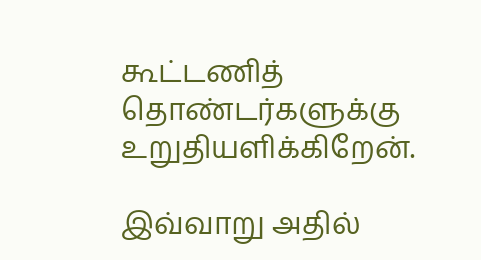கூட்டணித் தொண்டர்களுக்கு உறுதியளிக்கிறேன்.

இவ்வாறு அதில்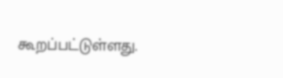கூறப்பட்டுள்ளது.